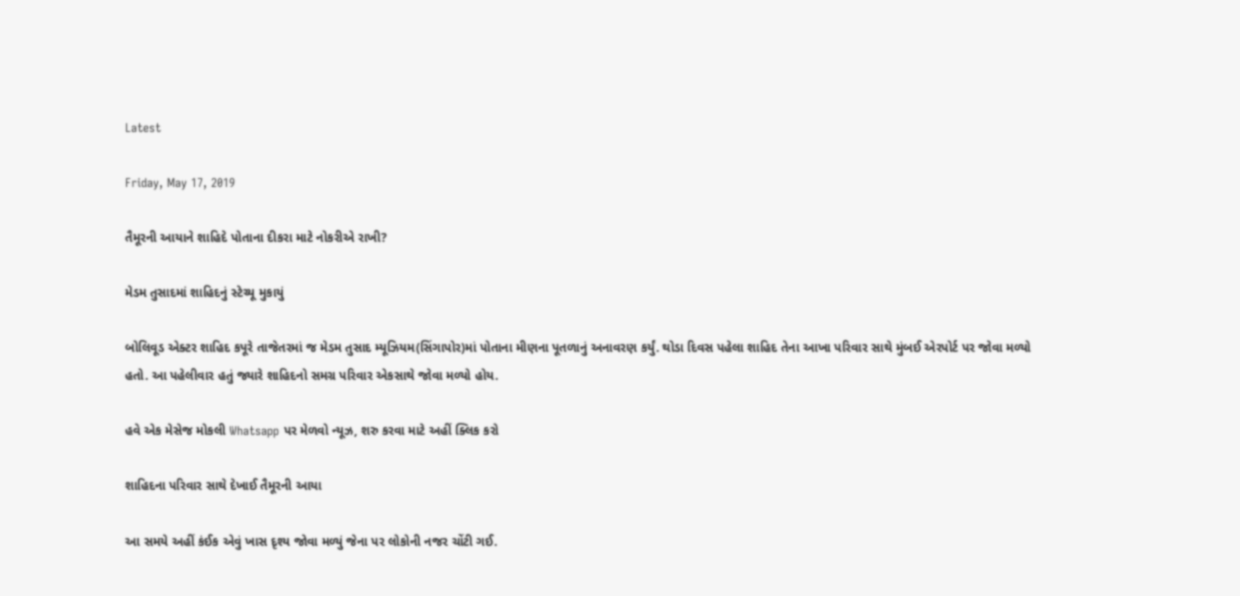Latest

Friday, May 17, 2019

તૈમૂરની આયાને શાહિદે પોતાના દીકરા માટે નોકરીએ રાખી?

મેડમ તુસાદમાં શાહિદનું સ્ટેચ્યૂ મુકાયું

બોલિવૂડ એક્ટર શાહિદ કપૂરે તાજેતરમાં જ મેડમ તુસાદ મ્યૂઝિયમ(સિંગાપોર)માં પોતાના મીણના પૂતળાનું અનાવરણ કર્યું. થોડા દિવસ પહેલા શાહિદ તેના આખા પરિવાર સાથે મુંબઈ એરપોર્ટ પર જોવા મળ્યો હતો. આ પહેલીવાર હતું જ્યારે શાહિદનો સમગ્ર પરિવાર એકસાથે જોવા મળ્યો હોય.

હવે એક મેસેજ મોકલી Whatsapp પર મેળવો ન્યૂઝ, શરુ કરવા માટે અહીં ક્લિક કરો

શાહિદના પરિવાર સાથે દેખાઈ તૈમૂરની આયા

આ સમયે અહીં કંઈક એવું ખાસ દૃશ્ય જોવા મળ્યું જેના પર લોકોની નજર ચોંટી ગઈ.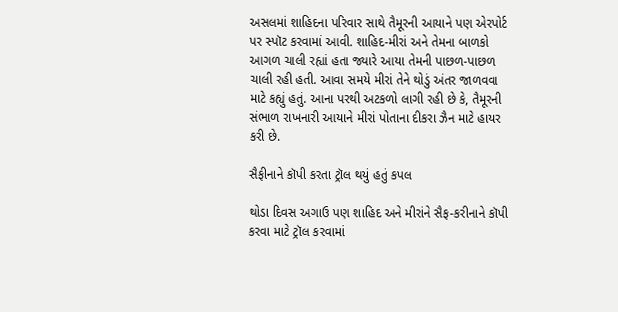અસલમાં શાહિદના પરિવાર સાથે તૈમૂરની આયાને પણ એરપોર્ટ પર સ્પૉટ કરવામાં આવી. શાહિદ-મીરાં અને તેમના બાળકો આગળ ચાલી રહ્યાં હતા જ્યારે આયા તેમની પાછળ-પાછળ ચાલી રહી હતી. આવા સમયે મીરાં તેને થોડું અંતર જાળવવા માટે કહ્યું હતું. આના પરથી અટકળો લાગી રહી છે કે, તૈમૂરની સંભાળ રાખનારી આયાને મીરાં પોતાના દીકરા ઝૈન માટે હાયર કરી છે.

સૈફીનાને કૉપી કરતા ટ્રૉલ થયું હતું કપલ

થોડા દિવસ અગાઉ પણ શાહિદ અને મીરાંને સૈફ-કરીનાને કૉપી કરવા માટે ટ્રૉલ કરવામાં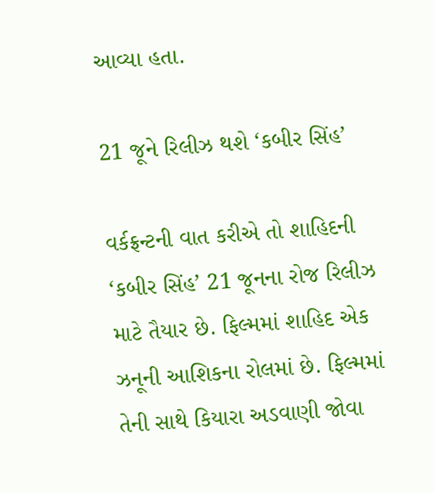આવ્યા હતા.

21 જૂને રિલીઝ થશે ‘કબીર સિંહ’

વર્કફ્રન્ટની વાત કરીએ તો શાહિદની ‘કબીર સિંહ’ 21 જૂનના રોજ રિલીઝ માટે તૈયાર છે. ફિલ્મમાં શાહિદ એક ઝનૂની આશિકના રોલમાં છે. ફિલ્મમાં તેની સાથે કિયારા અડવાણી જોવા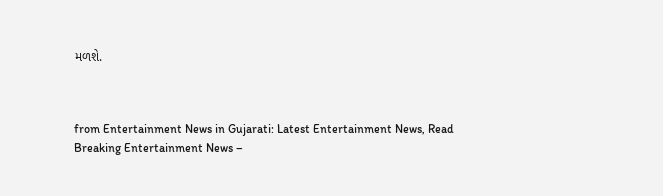મળશે.



from Entertainment News in Gujarati: Latest Entertainment News, Read Breaking Entertainment News –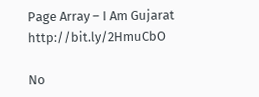Page Array – I Am Gujarat http://bit.ly/2HmuCbO

No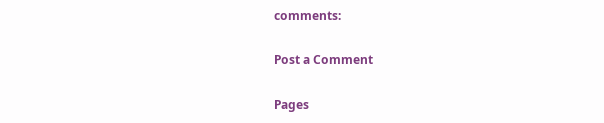comments:

Post a Comment

Pages